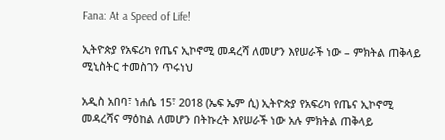Fana: At a Speed of Life!

ኢትዮጵያ የአፍሪካ የጤና ኢኮኖሚ መዳረሻ ለመሆን እየሠራች ነው – ምክትል ጠቅላይ ሚኒስትር ተመስገን ጥሩነህ

አዲስ አበባ፣ ነሐሴ 15፣ 2018 (ኤፍ ኤም ሲ) ኢትዮጵያ የአፍሪካ የጤና ኢኮኖሚ መዳረሻና ማዕከል ለመሆን በትኩረት እየሠራች ነው አሉ ምክትል ጠቅላይ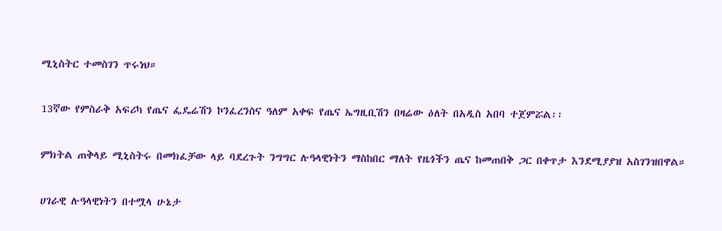ሚኒስትር ተመስገን ጥሩነህ።

13ኛው የምስራቅ አፍሪካ የጤና ፌዴሬሽን ኮንፈረንስና ዓለም አቀፍ የጤና ኤግዚቢሽን በዛሬው ዕለት በአዲስ አበባ ተጀምሯል፡፡

ምክትል ጠቅላይ ሚኒስትሩ በመክፈቻው ላይ ባደረጉት ንግግር ሉዓላዊነትን ማስከበር ማለት የዜጎችን ጤና ከመጠበቅ ጋር በቀጥታ እንደሚያያዝ አስገንዝበዋል።

ሀገራዊ ሉዓላዊነትን በተሟላ ሁኔታ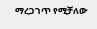ማረጋገጥ የሚቻለው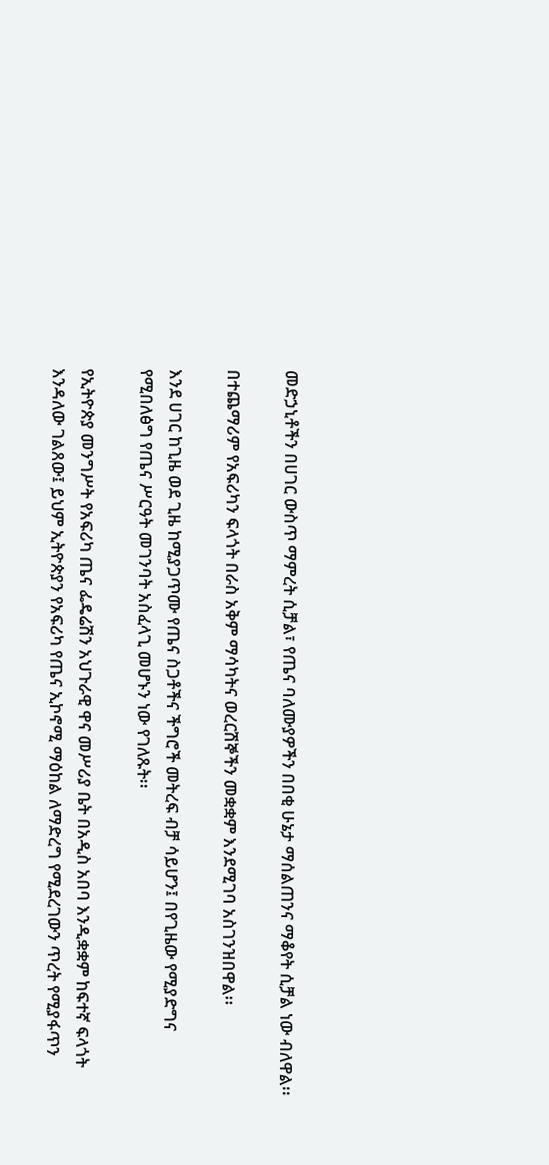መድኃኒቶችን በሀገር ውስጥ ማምረት ሲቻል፣ የጤና ባለሙያዎችን በበቂ ሁኔታ ማሰልጠንና ማቆየት ሲቻል ነው ብለዋል፡፡

በተጨማሪም የአፍሪካን ፍላጎት በራስ አቅም ማሳካትና ወረርሽኞችን መቋቋም እንደሚገባ አስገንዝበዋል፡፡

እንደ ሀገር ከጊዜ ወደ ጊዜ ከሚያጋጥሙ የጤና ስጋቶችና ችግሮች መትረፍ ብቻ ሳይሆን፤ በየጊዜው የሚያድግና የሚበለፅግ የጤና ሥርዓት መገንባት አስፈላጊ መሆኑን ነው የገለጹት፡፡

የኢትዮጵያ መንግሥት የአፍሪካ ጤና ፌዴሬሽን አህጉራዊ ዋና መሥሪያ ቤት በአዲስ አበባ እንዲቋቋም ከፍተኛ ፍላጎት እንዳለው ገልጸው፤ ይህም ኢትዮጵያን የአፍሪካ የጤና ኢኮኖሚ ማዕከል ለማድረግ የሚደረገውን ጥረት የሚያፋጥን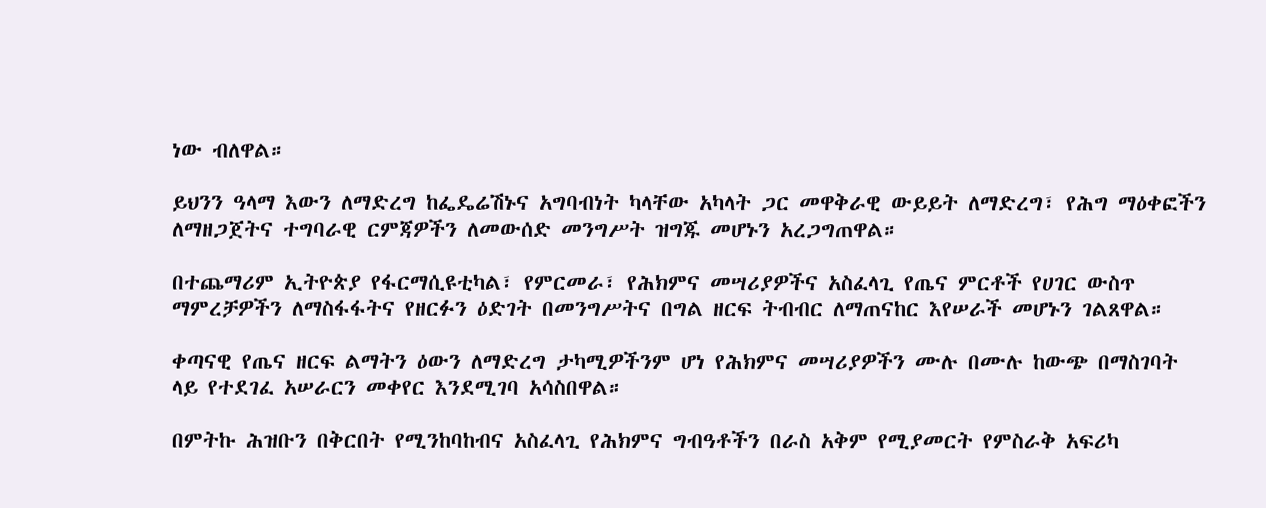ነው ብለዋል።

ይህንን ዓላማ እውን ለማድረግ ከፌዴሬሽኑና አግባብነት ካላቸው አካላት ጋር መዋቅራዊ ውይይት ለማድረግ፣ የሕግ ማዕቀፎችን ለማዘጋጀትና ተግባራዊ ርምጃዎችን ለመውሰድ መንግሥት ዝግጁ መሆኑን አረጋግጠዋል።

በተጨማሪም ኢትዮጵያ የፋርማሲዩቲካል፣ የምርመራ፣ የሕክምና መሣሪያዎችና አስፈላጊ የጤና ምርቶች የሀገር ውስጥ ማምረቻዎችን ለማስፋፋትና የዘርፉን ዕድገት በመንግሥትና በግል ዘርፍ ትብብር ለማጠናከር እየሠራች መሆኑን ገልጸዋል።

ቀጣናዊ የጤና ዘርፍ ልማትን ዕውን ለማድረግ ታካሚዎችንም ሆነ የሕክምና መሣሪያዎችን ሙሉ በሙሉ ከውጭ በማስገባት ላይ የተደገፈ አሠራርን መቀየር እንደሚገባ አሳስበዋል።

በምትኩ ሕዝቡን በቅርበት የሚንከባከብና አስፈላጊ የሕክምና ግብዓቶችን በራስ አቅም የሚያመርት የምስራቅ አፍሪካ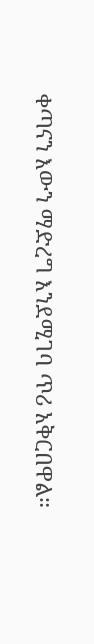ቀጣናን እውን ማድረግ እንደሚገባ ጥሪ አቅርበዋል።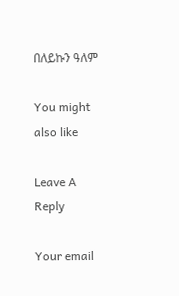በለይኩን ዓለም

You might also like

Leave A Reply

Your email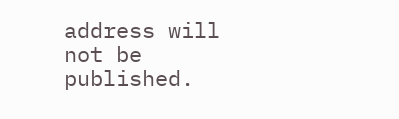address will not be published.